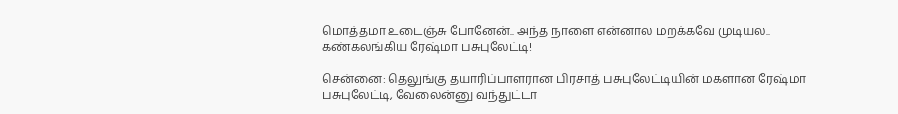மொத்தமா உடைஞ்சு போனேன்.. அந்த நாளை என்னால மறக்கவே முடியல.. கண்கலங்கிய ரேஷ்மா பசுபுலேட்டி!

சென்னை: தெலுங்கு தயாரிப்பாளரான பிரசாத் பசுபுலேட்டியின் மகளான ரேஷ்மா பசுபுலேட்டி, வேலைன்னு வந்துட்டா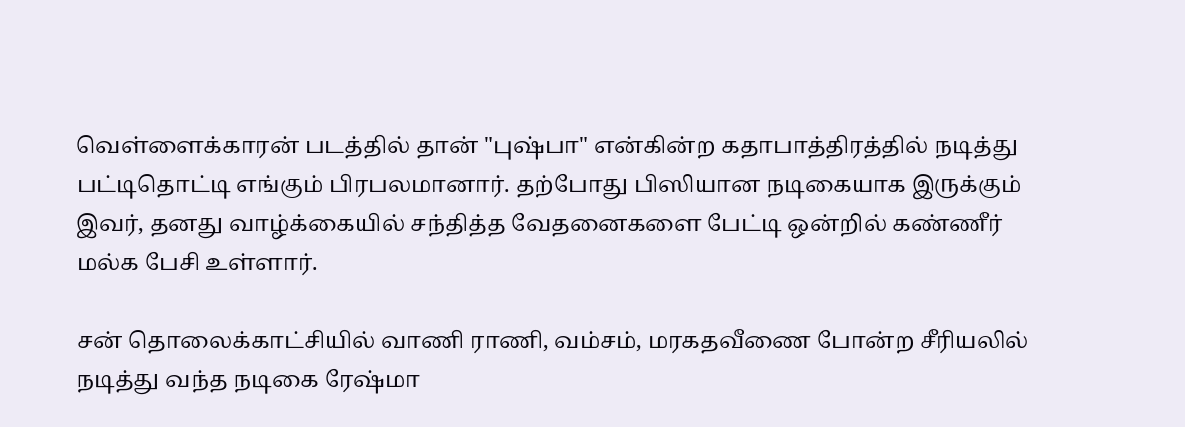வெள்ளைக்காரன் படத்தில் தான் "புஷ்பா" என்கின்ற கதாபாத்திரத்தில் நடித்து பட்டிதொட்டி எங்கும் பிரபலமானார். தற்போது பிஸியான நடிகையாக இருக்கும் இவர், தனது வாழ்க்கையில் சந்தித்த வேதனைகளை பேட்டி ஒன்றில் கண்ணீர் மல்க பேசி உள்ளார்.

சன் தொலைக்காட்சியில் வாணி ராணி, வம்சம், மரகதவீணை போன்ற சீரியலில் நடித்து வந்த நடிகை ரேஷ்மா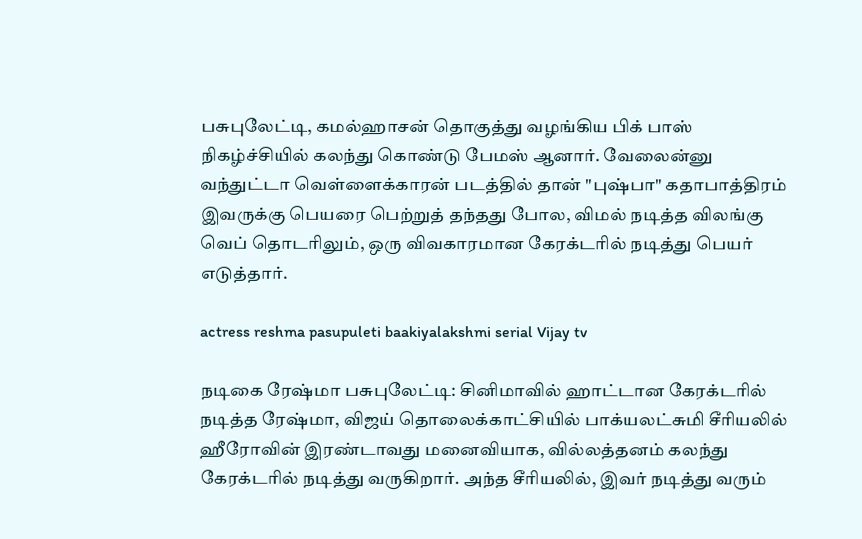பசுபுலேட்டி, கமல்ஹாசன் தொகுத்து வழங்கிய பிக் பாஸ் நிகழ்ச்சியில் கலந்து கொண்டு பேமஸ் ஆனார். வேலைன்னு வந்துட்டா வெள்ளைக்காரன் படத்தில் தான் "புஷ்பா" கதாபாத்திரம் இவருக்கு பெயரை பெற்றுத் தந்தது போல, விமல் நடித்த விலங்கு வெப் தொடரிலும், ஒரு விவகாரமான கேரக்டரில் நடித்து பெயர் எடுத்தார்.

actress reshma pasupuleti baakiyalakshmi serial Vijay tv

நடிகை ரேஷ்மா பசுபுலேட்டி: சினிமாவில் ஹாட்டான கேரக்டரில் நடித்த ரேஷ்மா, விஜய் தொலைக்காட்சியில் பாக்யலட்சுமி சீரியலில் ஹீரோவின் இரண்டாவது மனைவியாக, வில்லத்தனம் கலந்து கேரக்டரில் நடித்து வருகிறார். அந்த சீரியலில், இவர் நடித்து வரும்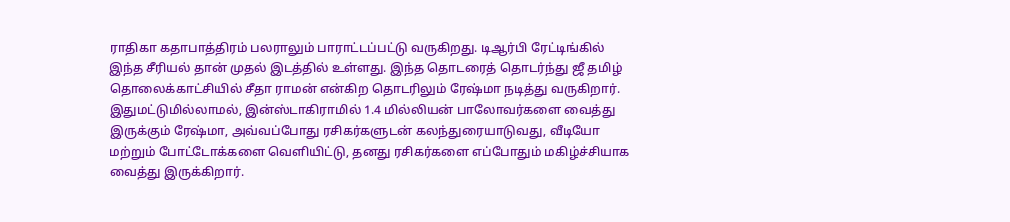ராதிகா கதாபாத்திரம் பலராலும் பாராட்டப்பட்டு வருகிறது. டிஆர்பி ரேட்டிங்கில் இந்த சீரியல் தான் முதல் இடத்தில் உள்ளது. இந்த தொடரைத் தொடர்ந்து ஜீ தமிழ் தொலைக்காட்சியில் சீதா ராமன் என்கிற தொடரிலும் ரேஷ்மா நடித்து வருகிறார். இதுமட்டுமில்லாமல், இன்ஸ்டாகிராமில் 1.4 மில்லியன் பாலோவர்களை வைத்து இருக்கும் ரேஷ்மா, அவ்வப்போது ரசிகர்களுடன் கலந்துரையாடுவது, வீடியோ மற்றும் போட்டோக்களை வெளியிட்டு, தனது ரசிகர்களை எப்போதும் மகிழ்ச்சியாக வைத்து இருக்கிறார்.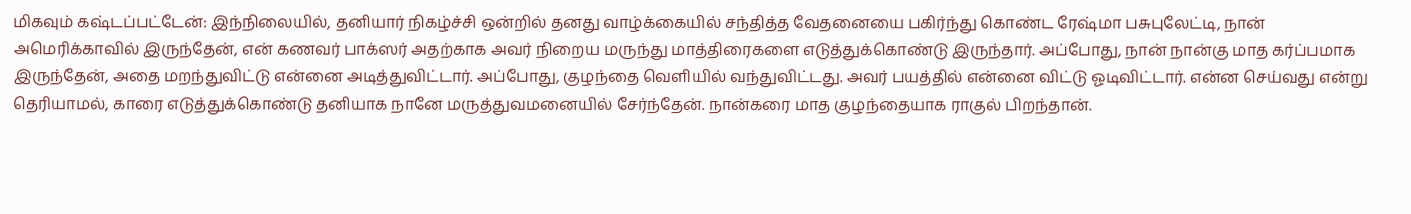மிகவும் கஷ்டப்பட்டேன்: இந்நிலையில், தனியார் நிகழ்ச்சி ஒன்றில் தனது வாழ்க்கையில் சந்தித்த வேதனையை பகிர்ந்து கொண்ட ரேஷ்மா பசுபுலேட்டி, நான் அமெரிக்காவில் இருந்தேன், என் கணவர் பாக்ஸர் அதற்காக அவர் நிறைய மருந்து மாத்திரைகளை எடுத்துக்கொண்டு இருந்தார். அப்போது, நான் நான்கு மாத கர்ப்பமாக இருந்தேன், அதை மறந்துவிட்டு என்னை அடித்துவிட்டார். அப்போது, குழந்தை வெளியில் வந்துவிட்டது. அவர் பயத்தில் என்னை விட்டு ஓடிவிட்டார். என்ன செய்வது என்று தெரியாமல், காரை எடுத்துக்கொண்டு தனியாக நானே மருத்துவமனையில் சேர்ந்தேன். நான்கரை மாத குழந்தையாக ராகுல் பிறந்தான்.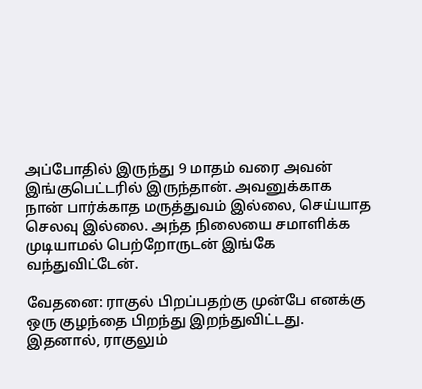அப்போதில் இருந்து 9 மாதம் வரை அவன் இங்குபெட்டரில் இருந்தான். அவனுக்காக நான் பார்க்காத மருத்துவம் இல்லை, செய்யாத செலவு இல்லை. அந்த நிலையை சமாளிக்க முடியாமல் பெற்றோருடன் இங்கே வந்துவிட்டேன்.

வேதனை: ராகுல் பிறப்பதற்கு முன்பே எனக்கு ஒரு குழந்தை பிறந்து இறந்துவிட்டது. இதனால், ராகுலும்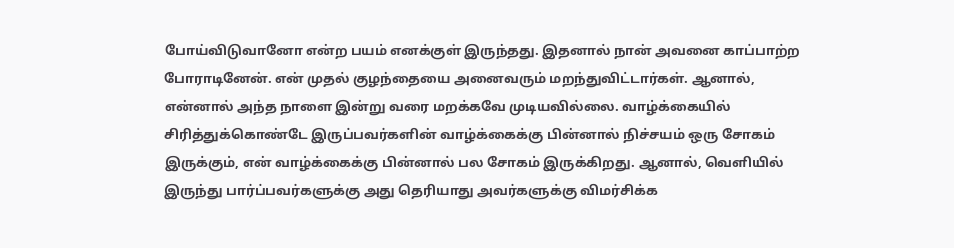போய்விடுவானோ என்ற பயம் எனக்குள் இருந்தது. இதனால் நான் அவனை காப்பாற்ற போராடினேன். என் முதல் குழந்தையை அனைவரும் மறந்துவிட்டார்கள். ஆனால், என்னால் அந்த நாளை இன்று வரை மறக்கவே முடியவில்லை. வாழ்க்கையில் சிரித்துக்கொண்டே இருப்பவர்களின் வாழ்க்கைக்கு பின்னால் நிச்சயம் ஒரு சோகம் இருக்கும், என் வாழ்க்கைக்கு பின்னால் பல சோகம் இருக்கிறது. ஆனால், வெளியில் இருந்து பார்ப்பவர்களுக்கு அது தெரியாது அவர்களுக்கு விமர்சிக்க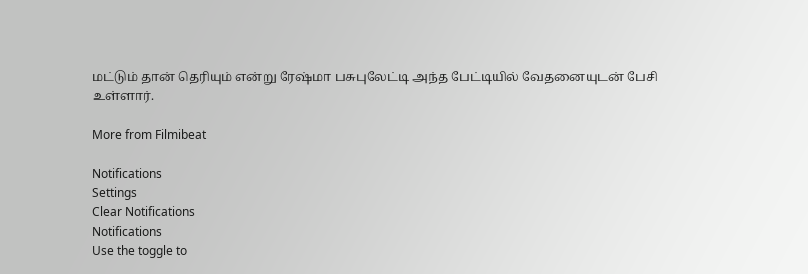மட்டும் தான் தெரியும் என்று ரேஷ்மா பசுபுலேட்டி அந்த பேட்டியில் வேதனையுடன் பேசி உள்ளார்.

More from Filmibeat

Notifications
Settings
Clear Notifications
Notifications
Use the toggle to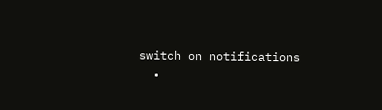switch on notifications
  •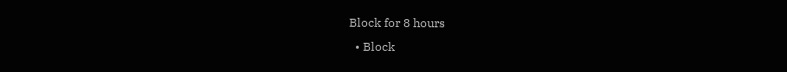Block for 8 hours
  • Block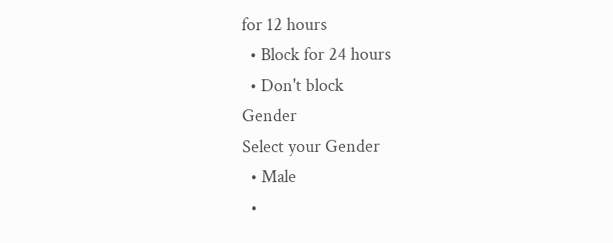for 12 hours
  • Block for 24 hours
  • Don't block
Gender
Select your Gender
  • Male
  •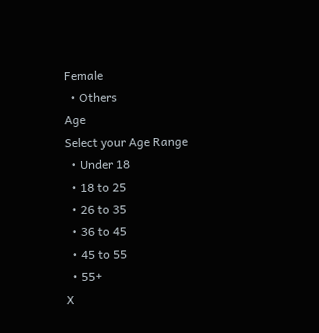Female
  • Others
Age
Select your Age Range
  • Under 18
  • 18 to 25
  • 26 to 35
  • 36 to 45
  • 45 to 55
  • 55+
X